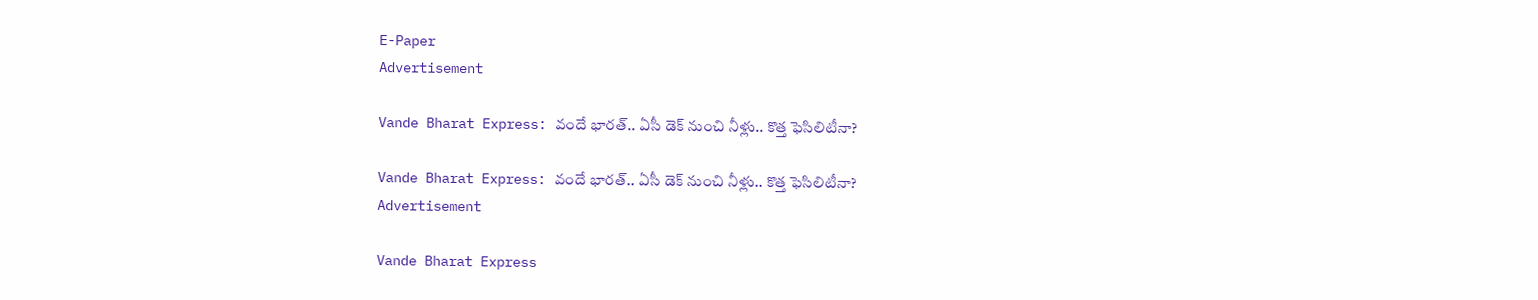E-Paper
Advertisement

Vande Bharat Express: వందే భారత్.. ఏసీ డెక్ నుంచి నీళ్లు.. కొత్త ఫెసిలిటీనా?

Vande Bharat Express: వందే భారత్.. ఏసీ డెక్ నుంచి నీళ్లు.. కొత్త ఫెసిలిటీనా?
Advertisement

Vande Bharat Express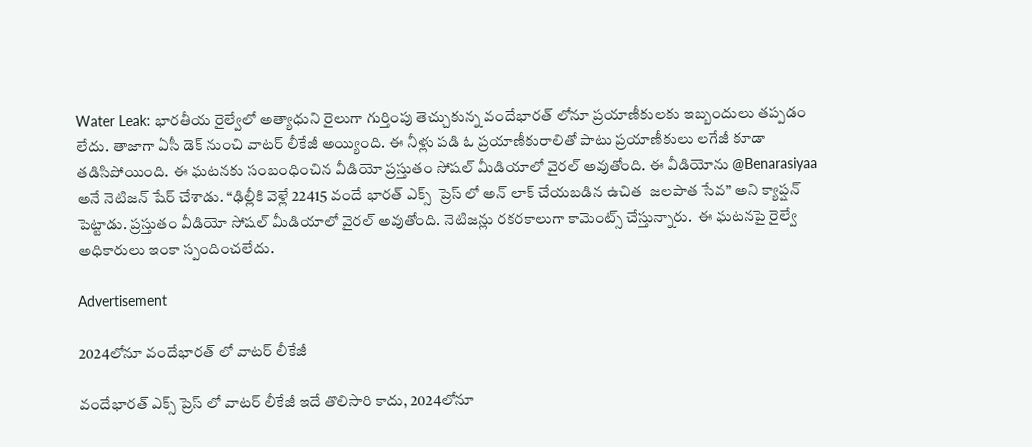Water Leak: భారతీయ రైల్వేలో అత్యాధుని రైలుగా గుర్తింపు తెచ్చుకున్న వందేభారత్ లోనూ ప్రయాణీకులకు ఇబ్బందులు తప్పడం లేదు. తాజాగా ఏసీ డెక్ నుంచి వాటర్ లీకేజీ అయ్యింది. ఈ నీళ్లు పడి ఓ ప్రయాణీకురాలితో పాటు ప్రయాణీకులు లగేజీ కూడా తడిసిపోయింది. ఈ ఘటనకు సంబంధించిన వీడియో ప్రస్తుతం సోషల్ మీడియాలో వైరల్ అవుతోంది. ఈ వీడియోను @Benarasiyaa అనే నెటిజన్ షేర్ చేశాడు. “ఢిల్లీకి వెళ్లే 22415 వందే భారత్ ఎక్స్‌  ప్రెస్‌ లో అన్‌ లాక్ చేయబడిన ఉచిత  జలపాత సేవ” అని క్యాప్షన్ పెట్టాడు. ప్రస్తుతం వీడియో సోషల్ మీడియాలో వైరల్ అవుతోంది. నెటిజన్లు రకరకాలుగా కామెంట్స్ చేస్తున్నారు.  ఈ ఘటనపై రైల్వే అధికారులు ఇంకా స్పందించలేదు.

Advertisement

2024లోనూ వందేభారత్ లో వాటర్ లీకేజీ

వందేభారత్ ఎక్స్ ప్రెస్ లో వాటర్ లీకేజీ ఇదే తొలిసారి కాదు, 2024లోనూ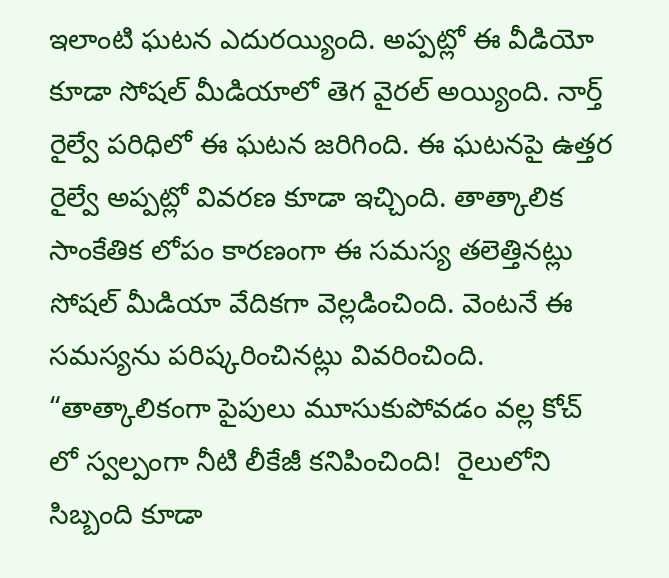ఇలాంటి ఘటన ఎదురయ్యింది. అప్పట్లో ఈ వీడియో కూడా సోషల్ మీడియాలో తెగ వైరల్ అయ్యింది. నార్త్ రైల్వే పరిధిలో ఈ ఘటన జరిగింది. ఈ ఘటనపై ఉత్తర రైల్వే అప్పట్లో వివరణ కూడా ఇచ్చింది. తాత్కాలిక సాంకేతిక లోపం కారణంగా ఈ సమస్య తలెత్తినట్లు సోషల్ మీడియా వేదికగా వెల్లడించింది. వెంటనే ఈ సమస్యను పరిష్కరించినట్లు వివరించింది. “తాత్కాలికంగా పైపులు మూసుకుపోవడం వల్ల కోచ్‌ లో స్వల్పంగా నీటి లీకేజీ కనిపించింది!  రైలులోని సిబ్బంది కూడా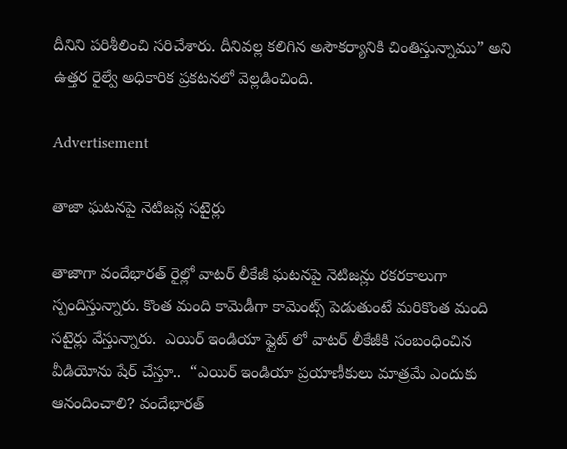దీనిని పరిశీలించి సరిచేశారు. దీనివల్ల కలిగిన అసౌకర్యానికి చింతిస్తున్నాము” అని ఉత్తర రైల్వే అధికారిక ప్రకటనలో వెల్లడించింది.

Advertisement

తాజా ఘటనపై నెటిజన్ల సటైర్లు

తాజాగా వందేభారత్ రైల్లో వాటర్ లీకేజీ ఘటనపై నెటిజన్లు రకరకాలుగా స్పందిస్తున్నారు. కొంత మంది కామెడీగా కామెంట్స్ పెడుతుంటే మరికొంత మంది సటైర్లు వేస్తున్నారు.  ఎయిర్ ఇండియా ఫ్లైట్ లో వాటర్ లీకేజీకి సంబంధించిన వీడియోను షేర్ చేస్తూ..  “ఎయిర్ ఇండియా ప్రయాణీకులు మాత్రమే ఎందుకు ఆనందించాలి? వందేభారత్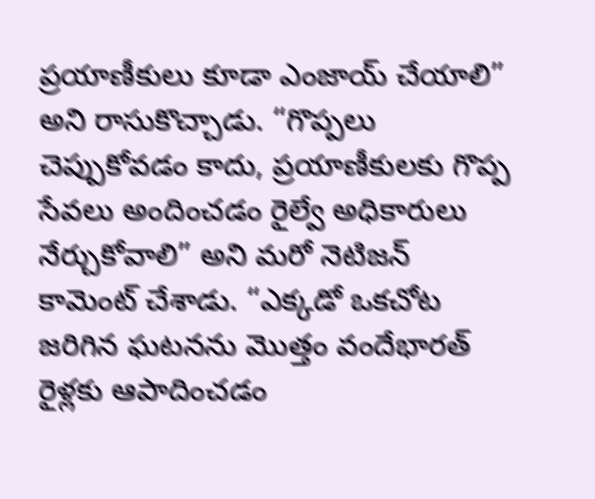ప్రయాణీకులు కూడా ఎంజాయ్ చేయాలి” అని రాసుకొచ్చాడు. “గొప్పలు చెప్పుకోవడం కాదు, ప్రయాణీకులకు గొప్ప సేవలు అందించడం రైల్వే అధికారులు నేర్చుకోవాలి” అని మరో నెటిజన్ కామెంట్ చేశాడు. “ఎక్కడో ఒకచోట జరిగిన ఘటనను మొత్తం వందేభారత్ రైళ్లకు ఆపాదించడం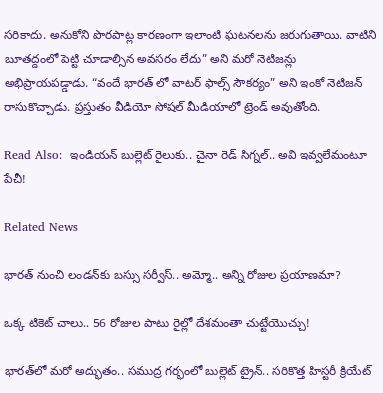సరికాదు. అనుకోని పొరపాట్ల కారణంగా ఇలాంటి ఘటనలను జరుగుతాయి. వాటిని బూతద్దంలో పెట్టి చూడాల్సిన అవసరం లేదు” అని మరో నెటిజన్లు అభిప్రాయపడ్డాడు. “వందే భారత్ లో వాటర్ ఫాల్స్ సౌకర్యం” అని ఇంకో నెటిజన్ రాసుకొచ్చాడు. ప్రస్తుతం వీడియో సోషల్ మీడియాలో ట్రెండ్ అవుతోంది.

Read Also:  ఇండియన్ బుల్లెట్ రైలుకు.. చైనా రెడ్ సిగ్నల్.. అవి ఇవ్వలేమంటూ పేచీ!

Related News

భారత్ నుంచి లండన్‌కు బస్సు సర్వీస్.. అమ్మో.. అన్ని రోజుల ప్రయాణమా?

ఒక్క టికెట్ చాలు.. 56 రోజుల పాటు రైల్లో దేశమంతా చుట్టేయొచ్చు!

భారత్‌లో మరో అద్భుతం.. సముద్ర గర్భంలో బుల్లెట్ ట్రైన్.. సరికొత్త హిస్టరీ క్రియేట్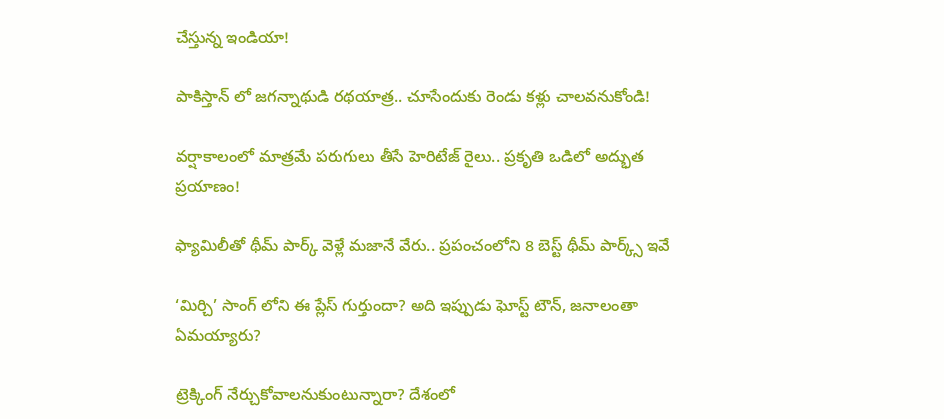చేస్తున్న ఇండియా!

పాకిస్తాన్ లో జగన్నాథుడి రథయాత్ర.. చూసేందుకు రెండు కళ్లు చాలవనుకోండి!

వర్షాకాలంలో మాత్రమే పరుగులు తీసే హెరిటేజ్ రైలు.. ప్రకృతి ఒడిలో అద్భుత ప్రయాణం!

ఫ్యామిలీతో థీమ్ పార్క్ వెళ్లే మజానే వేరు.. ప్రపంచంలోని 8 బెస్ట్ థీమ్ పార్క్స్ ఇవే

‘మిర్చి’ సాంగ్ లోని ఈ ప్లేస్ గుర్తుందా? అది ఇప్పుడు ఘోస్ట్ టౌన్, జనాలంతా ఏమయ్యారు?

ట్రెక్కింగ్ నేర్చుకోవాలనుకుంటున్నారా? దేశంలో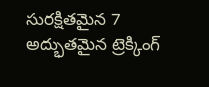సురక్షితమైన 7 అద్భుతమైన ట్రెక్కింగ్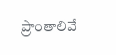ప్రాంతాలివే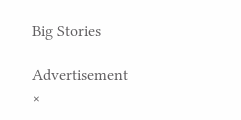Big Stories

Advertisement
×